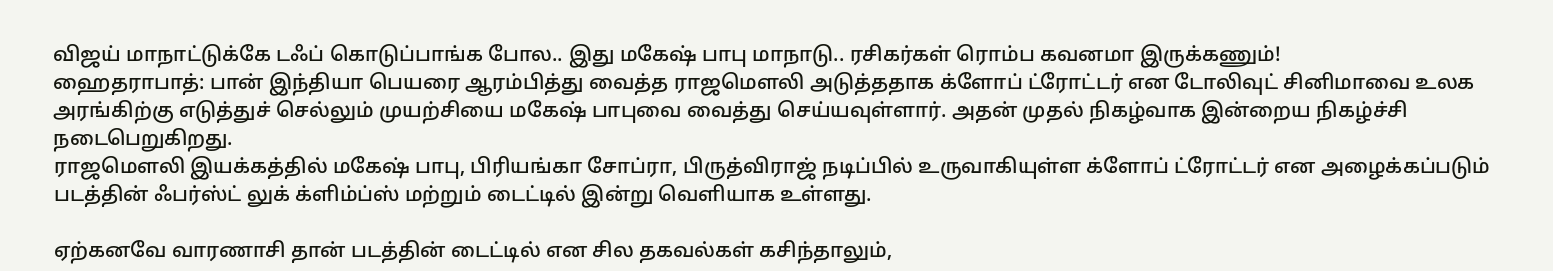விஜய் மாநாட்டுக்கே டஃப் கொடுப்பாங்க போல.. இது மகேஷ் பாபு மாநாடு.. ரசிகர்கள் ரொம்ப கவனமா இருக்கணும்!
ஹைதராபாத்: பான் இந்தியா பெயரை ஆரம்பித்து வைத்த ராஜமெளலி அடுத்ததாக க்ளோப் ட்ரோட்டர் என டோலிவுட் சினிமாவை உலக அரங்கிற்கு எடுத்துச் செல்லும் முயற்சியை மகேஷ் பாபுவை வைத்து செய்யவுள்ளார். அதன் முதல் நிகழ்வாக இன்றைய நிகழ்ச்சி நடைபெறுகிறது.
ராஜமெளலி இயக்கத்தில் மகேஷ் பாபு, பிரியங்கா சோப்ரா, பிருத்விராஜ் நடிப்பில் உருவாகியுள்ள க்ளோப் ட்ரோட்டர் என அழைக்கப்படும் படத்தின் ஃபர்ஸ்ட் லுக் க்ளிம்ப்ஸ் மற்றும் டைட்டில் இன்று வெளியாக உள்ளது.

ஏற்கனவே வாரணாசி தான் படத்தின் டைட்டில் என சில தகவல்கள் கசிந்தாலும்,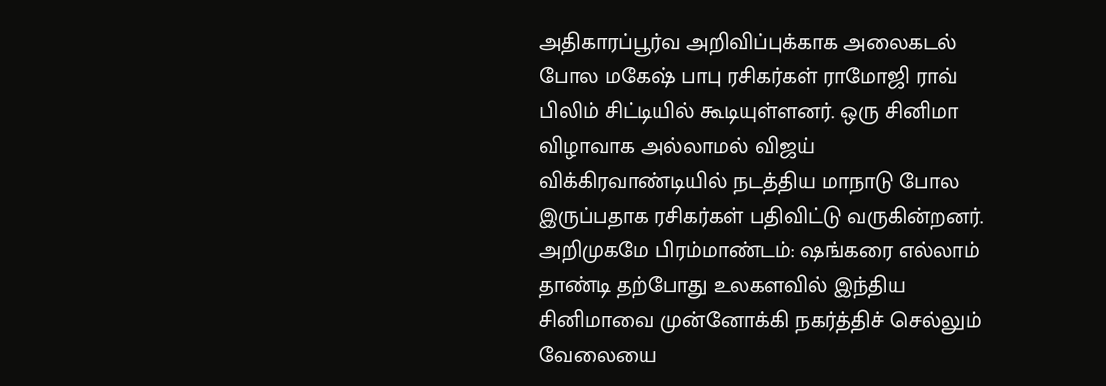அதிகாரப்பூர்வ அறிவிப்புக்காக அலைகடல் போல மகேஷ் பாபு ரசிகர்கள் ராமோஜி ராவ் பிலிம் சிட்டியில் கூடியுள்ளனர். ஒரு சினிமா விழாவாக அல்லாமல் விஜய் விக்கிரவாண்டியில் நடத்திய மாநாடு போல இருப்பதாக ரசிகர்கள் பதிவிட்டு வருகின்றனர்.
அறிமுகமே பிரம்மாண்டம்: ஷங்கரை எல்லாம் தாண்டி தற்போது உலகளவில் இந்திய சினிமாவை முன்னோக்கி நகர்த்திச் செல்லும் வேலையை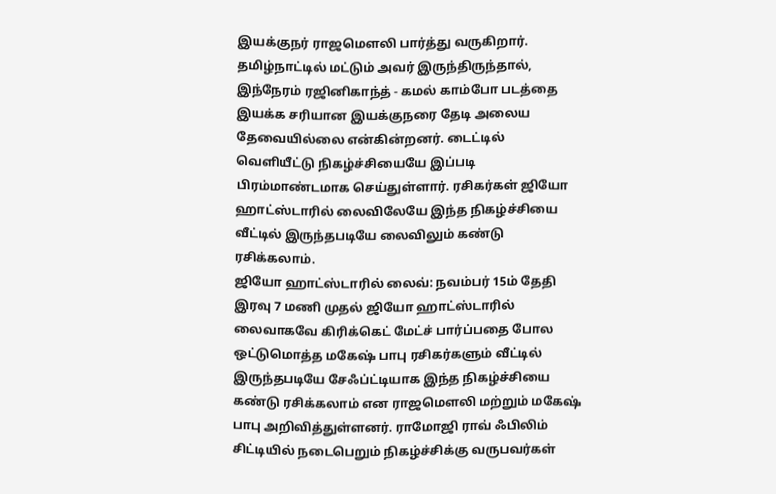இயக்குநர் ராஜமெளலி பார்த்து வருகிறார். தமிழ்நாட்டில் மட்டும் அவர் இருந்திருந்தால், இந்நேரம் ரஜினிகாந்த் - கமல் காம்போ படத்தை இயக்க சரியான இயக்குநரை தேடி அலைய தேவையில்லை என்கின்றனர். டைட்டில் வெளியீட்டு நிகழ்ச்சியையே இப்படி பிரம்மாண்டமாக செய்துள்ளார். ரசிகர்கள் ஜியோ ஹாட்ஸ்டாரில் லைவிலேயே இந்த நிகழ்ச்சியை வீட்டில் இருந்தபடியே லைவிலும் கண்டு ரசிக்கலாம்.
ஜியோ ஹாட்ஸ்டாரில் லைவ்: நவம்பர் 15ம் தேதி இரவு 7 மணி முதல் ஜியோ ஹாட்ஸ்டாரில் லைவாகவே கிரிக்கெட் மேட்ச் பார்ப்பதை போல ஒட்டுமொத்த மகேஷ் பாபு ரசிகர்களும் வீட்டில் இருந்தபடியே சேஃப்ட்டியாக இந்த நிகழ்ச்சியை கண்டு ரசிக்கலாம் என ராஜமெளலி மற்றும் மகேஷ் பாபு அறிவித்துள்ளனர். ராமோஜி ராவ் ஃபிலிம் சிட்டியில் நடைபெறும் நிகழ்ச்சிக்கு வருபவர்கள்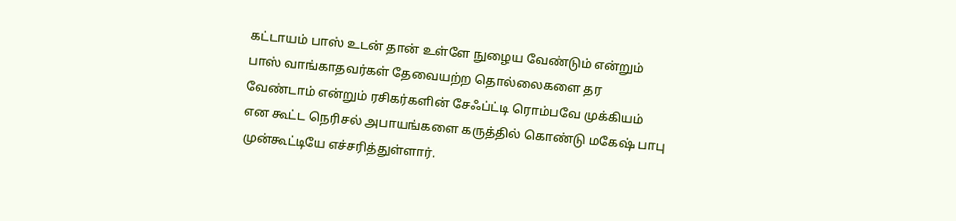கட்டாயம் பாஸ் உடன் தான் உள்ளே நுழைய வேண்டும் என்றும் பாஸ் வாங்காதவர்கள் தேவையற்ற தொல்லைகளை தர வேண்டாம் என்றும் ரசிகர்களின் சேஃப்ட்டி ரொம்பவே முக்கியம் என கூட்ட நெரிசல் அபாயங்களை கருத்தில் கொண்டு மகேஷ் பாபு முன்கூட்டியே எச்சரித்துள்ளார்.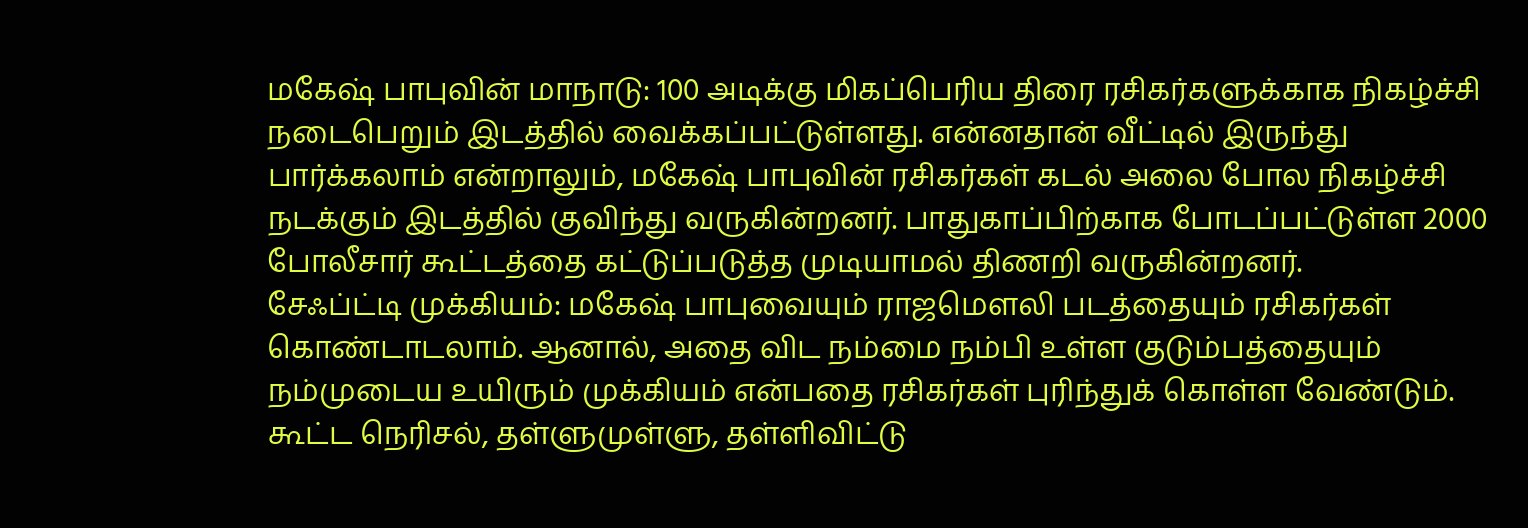மகேஷ் பாபுவின் மாநாடு: 100 அடிக்கு மிகப்பெரிய திரை ரசிகர்களுக்காக நிகழ்ச்சி நடைபெறும் இடத்தில் வைக்கப்பட்டுள்ளது. என்னதான் வீட்டில் இருந்து பார்க்கலாம் என்றாலும், மகேஷ் பாபுவின் ரசிகர்கள் கடல் அலை போல நிகழ்ச்சி நடக்கும் இடத்தில் குவிந்து வருகின்றனர். பாதுகாப்பிற்காக போடப்பட்டுள்ள 2000 போலீசார் கூட்டத்தை கட்டுப்படுத்த முடியாமல் திணறி வருகின்றனர்.
சேஃப்ட்டி முக்கியம்: மகேஷ் பாபுவையும் ராஜமெளலி படத்தையும் ரசிகர்கள் கொண்டாடலாம். ஆனால், அதை விட நம்மை நம்பி உள்ள குடும்பத்தையும் நம்முடைய உயிரும் முக்கியம் என்பதை ரசிகர்கள் புரிந்துக் கொள்ள வேண்டும். கூட்ட நெரிசல், தள்ளுமுள்ளு, தள்ளிவிட்டு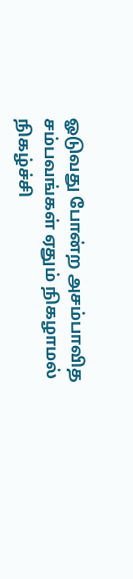ஓடுவது போன்ற அசம்பாவித சம்பவங்கள் ஏதும் நிகழாமல் நிகழ்ச்சி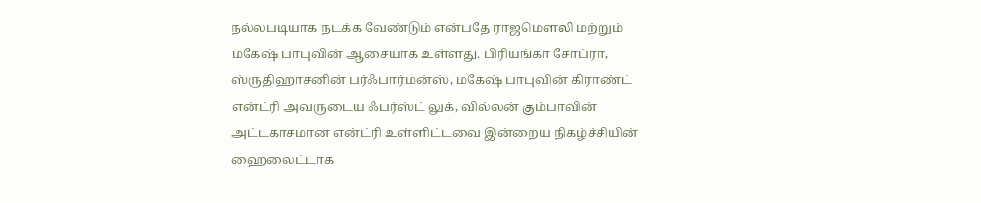நல்லபடியாக நடக்க வேண்டும் என்பதே ராஜமெளலி மற்றும் மகேஷ் பாபுவின் ஆசையாக உள்ளது. பிரியங்கா சோப்ரா, ஸ்ருதிஹாசனின் பர்ஃபார்மன்ஸ், மகேஷ் பாபுவின் கிராண்ட் என்ட்ரி அவருடைய ஃபர்ஸ்ட் லுக், வில்லன் கும்பாவின் அட்டகாசமான என்ட்ரி உள்ளிட்டவை இன்றைய நிகழ்ச்சியின் ஹைலைட்டாக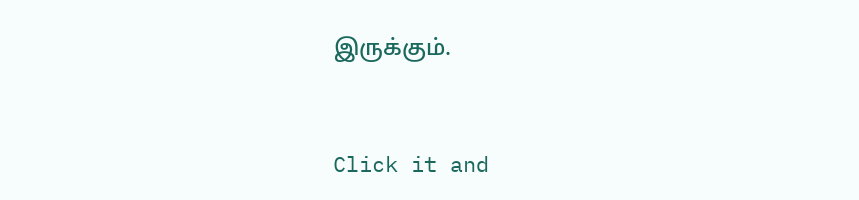இருக்கும்.


Click it and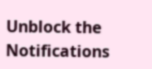Unblock the Notifications